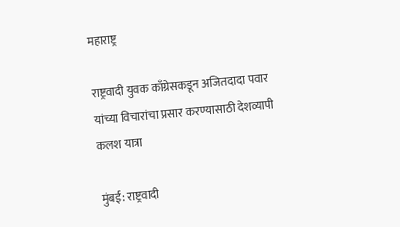महाराष्ट्र

राष्ट्रवादी युवक काँग्रेसकडून अजितदादा पवार यांच्या विचारांचा प्रसार करण्यासाठी देशव्यापी कलश यात्रा

मुंबई: राष्ट्रवादी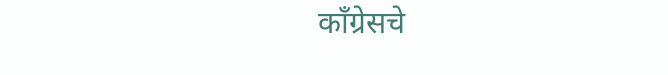काँग्रेसचे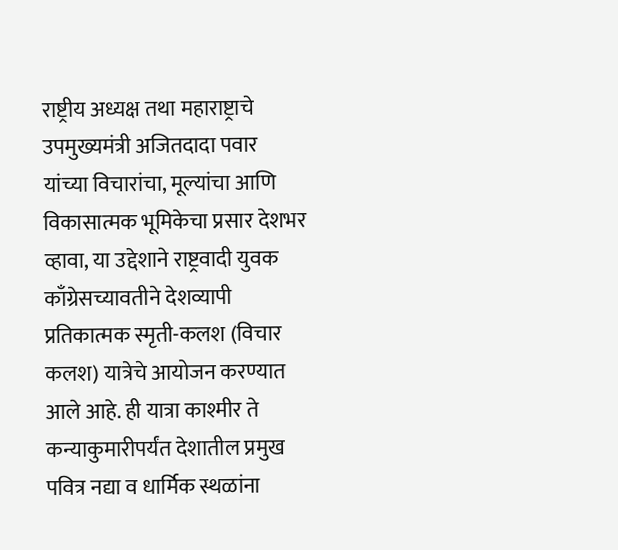राष्ट्रीय अध्यक्ष तथा महाराष्ट्राचे उपमुख्यमंत्री अजितदादा पवार यांच्या विचारांचा, मूल्यांचा आणि विकासात्मक भूमिकेचा प्रसार देशभर व्हावा, या उद्देशाने राष्ट्रवादी युवक काँग्रेसच्यावतीने देशव्यापी प्रतिकात्मक स्मृती-कलश (विचार कलश) यात्रेचे आयोजन करण्यात आले आहे. ही यात्रा काश्मीर ते कन्याकुमारीपर्यंत देशातील प्रमुख पवित्र नद्या व धार्मिक स्थळांना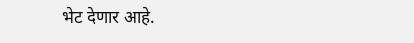भेट देणार आहे.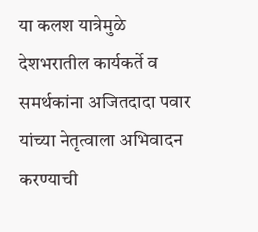या कलश यात्रेमुळे देशभरातील कार्यकर्ते व समर्थकांना अजितदादा पवार यांच्या नेतृत्वाला अभिवादन करण्याची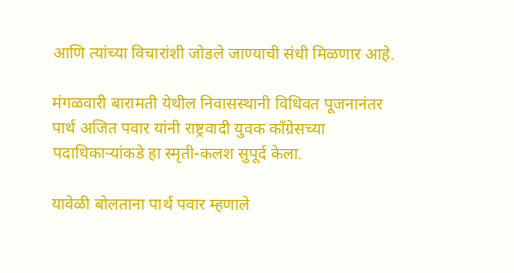आणि त्यांच्या विचारांशी जोडले जाण्याची संधी मिळणार आहे.

मंगळवारी बारामती येथील निवासस्थानी विधिवत पूजनानंतर पार्थ अजित पवार यांनी राष्ट्रवादी युवक काँग्रेसच्या पदाधिकाऱ्यांकडे हा स्मृती-कलश सुपूर्द केला.

यावेळी बोलताना पार्थ पवार म्हणाले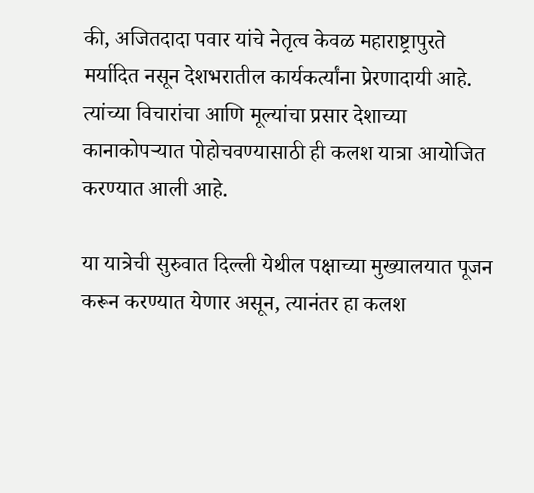की, अजितदादा पवार यांचे नेतृत्व केवळ महाराष्ट्रापुरते मर्यादित नसून देशभरातील कार्यकर्त्यांना प्रेरणादायी आहे. त्यांच्या विचारांचा आणि मूल्यांचा प्रसार देशाच्या कानाकोपऱ्यात पोहोचवण्यासाठी ही कलश यात्रा आयोजित करण्यात आली आहे.

या यात्रेची सुरुवात दिल्ली येथील पक्षाच्या मुख्यालयात पूजन करून करण्यात येणार असून, त्यानंतर हा कलश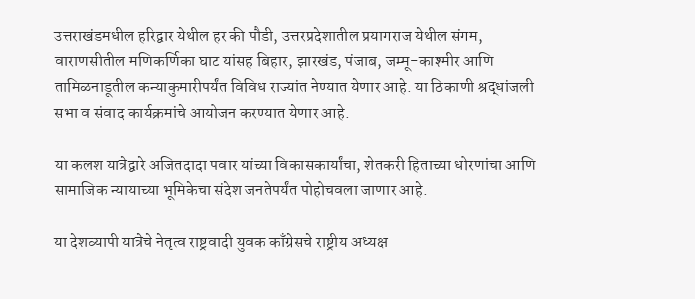उत्तराखंडमधील हरिद्वार येथील हर की पौडी, उत्तरप्रदेशातील प्रयागराज येथील संगम, वाराणसीतील मणिकर्णिका घाट यांसह बिहार, झारखंड, पंजाब, जम्मू-काश्मीर आणि तामिळनाडूतील कन्याकुमारीपर्यंत विविध राज्यांत नेण्यात येणार आहे. या ठिकाणी श्रद्धांजली सभा व संवाद कार्यक्रमांचे आयोजन करण्यात येणार आहे.

या कलश यात्रेद्वारे अजितदादा पवार यांच्या विकासकार्यांचा, शेतकरी हिताच्या धोरणांचा आणि सामाजिक न्यायाच्या भूमिकेचा संदेश जनतेपर्यंत पोहोचवला जाणार आहे.

या देशव्यापी यात्रेचे नेतृत्व राष्ट्रवादी युवक काँग्रेसचे राष्ट्रीय अध्यक्ष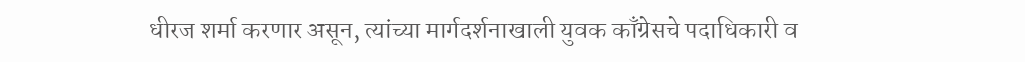धीरज शर्मा करणार असून, त्यांच्या मार्गदर्शनाखाली युवक काँग्रेसचे पदाधिकारी व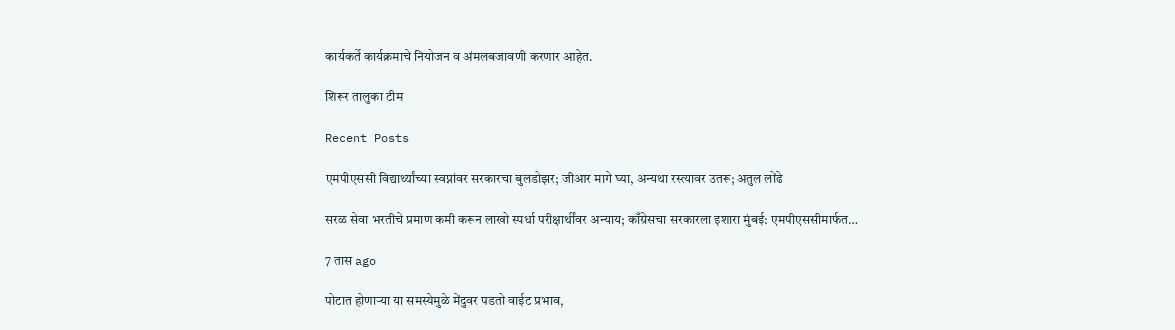कार्यकर्ते कार्यक्रमाचे नियोजन व अंमलबजावणी करणार आहेत.

शिरूर तालुका टीम

Recent Posts

एमपीएससी विद्यार्थ्यांच्या स्वप्नांवर सरकारचा बुलडोझर; जीआर मागे घ्या, अन्यथा रस्त्यावर उतरू; अतुल लोंढे

सरळ सेवा भरतीचे प्रमाण कमी करून लाखो स्पर्धा परीक्षार्थींवर अन्याय; काँग्रेसचा सरकारला इशारा मुंबई: एमपीएससीमार्फत…

7 तास ago

पोटात होणाऱ्या या समस्येमुळे मेंदुवर पडतो वाईट प्रभाव,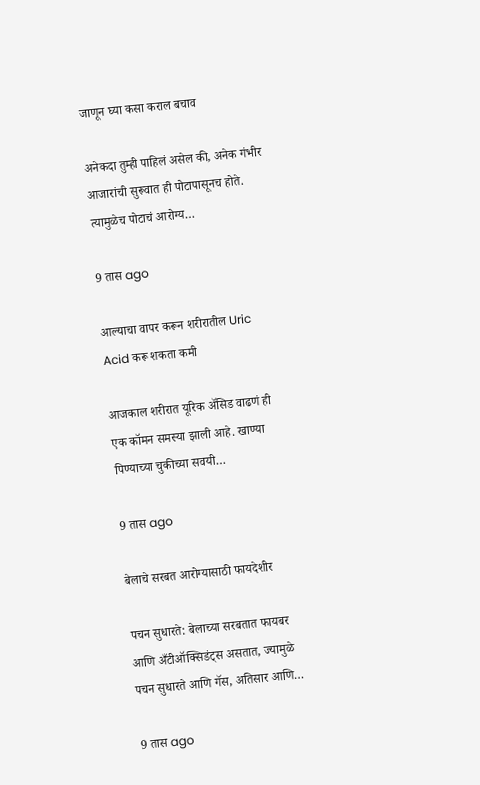जाणून घ्या कसा कराल बचाव

अनेकदा तुम्ही पाहिलं असेल की, अनेक गंभीर आजारांची सुरूवात ही पोटापासूनच होते. त्यामुळेच पोटाचं आरोग्य…

9 तास ago

आल्याचा वापर करून शरीरातील Uric Acid करू शकता कमी

आजकाल शरीरात यूरिक अ‍ॅसिड वाढणं ही एक कॉमन समस्या झाली आहे. खाण्या पिण्याच्या चुकीच्या सवयी…

9 तास ago

बेलाचे सरबत आरोग्यासाठी फायदेशीर

पचन सुधारते: बेलाच्या सरबतात फायबर आणि अँटीऑक्सिडंट्स असतात, ज्यामुळे पचन सुधारते आणि गॅस, अतिसार आणि…

9 तास ago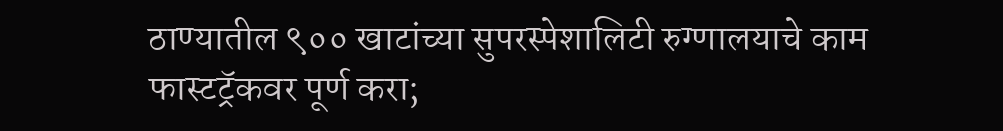ठाण्यातील ९०० खाटांच्या सुपरस्पेशालिटी रुग्णालयाचे काम फास्टट्रॅकवर पूर्ण करा;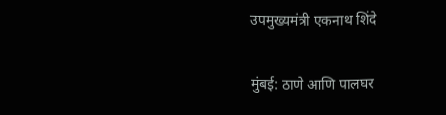उपमुख्यमंत्री एकनाथ शिंदे

मुंबई: ठाणे आणि पालघर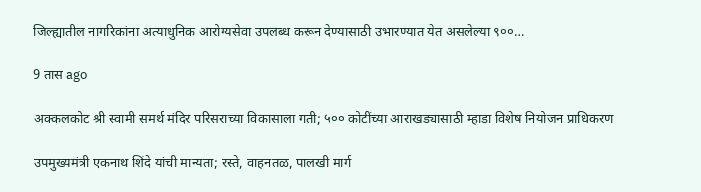जिल्ह्यातील नागरिकांना अत्याधुनिक आरोग्यसेवा उपलब्ध करून देण्यासाठी उभारण्यात येत असलेल्या ९००…

9 तास ago

अक्कलकोट श्री स्वामी समर्थ मंदिर परिसराच्या विकासाला गती; ५०० कोटींच्या आराखड्यासाठी म्हाडा विशेष नियोजन प्राधिकरण

उपमुख्यमंत्री एकनाथ शिंदे यांची मान्यता; रस्ते, वाहनतळ, पालखी मार्ग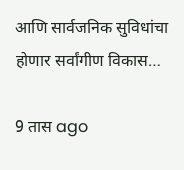आणि सार्वजनिक सुविधांचा होणार सर्वांगीण विकास…

9 तास ago